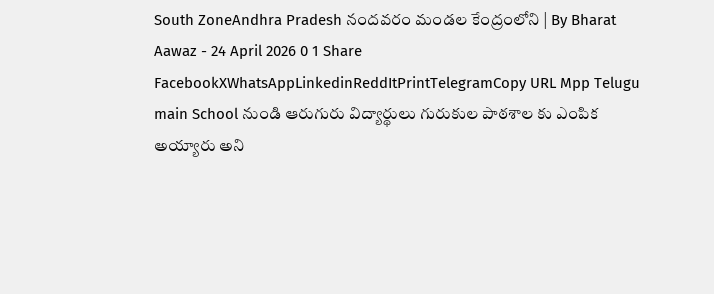South ZoneAndhra Pradesh నందవరం మండల కేంద్రంలోని | By Bharat Aawaz - 24 April 2026 0 1 Share FacebookXWhatsAppLinkedinReddItPrintTelegramCopy URL Mpp Telugu main School నుండి ఆరుగురు విద్యార్థులు గురుకుల పాఠశాల కు ఎంపిక అయ్యారు అని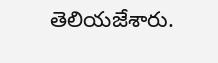తెలియజేశారు.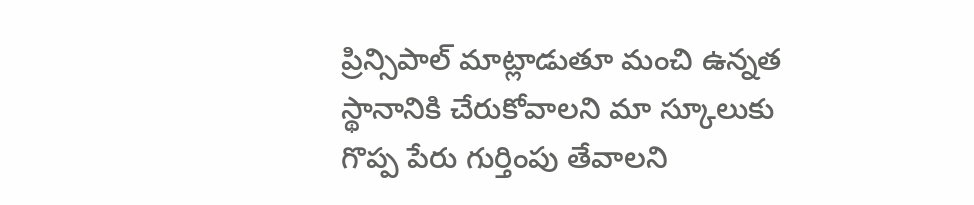ప్రిన్సిపాల్ మాట్లాడుతూ మంచి ఉన్నత స్థానానికి చేరుకోవాలని మా స్కూలుకు గొప్ప పేరు గుర్తింపు తేవాలని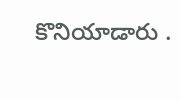కొనియాడారు .